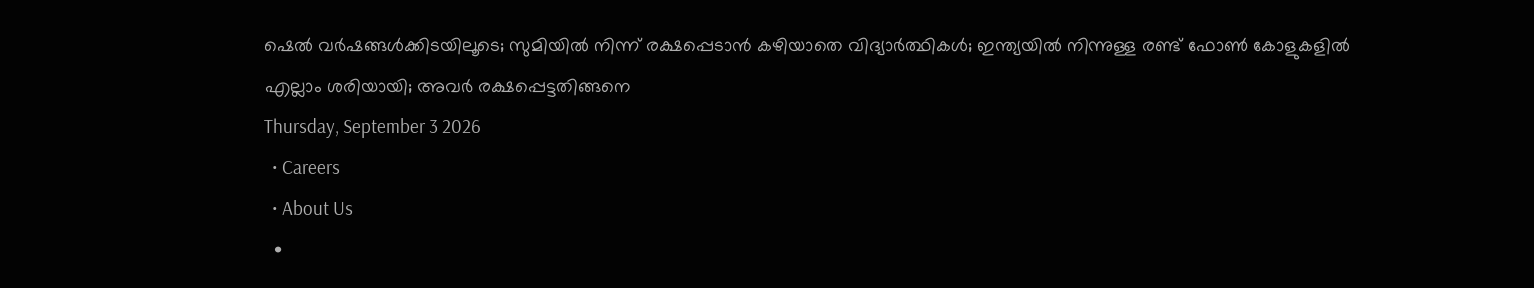ഷെൽ വർഷങ്ങൾക്കിടയിലൂടെ; സുമിയിൽ നിന്ന് രക്ഷപ്പെടാൻ കഴിയാതെ വിദ്യാർത്ഥികൾ; ഇന്ത്യയിൽ നിന്നുള്ള രണ്ട് ഫോൺ കോളുകളിൽ എല്ലാം ശരിയായി; അവർ രക്ഷപ്പെട്ടതിങ്ങനെ
Thursday, September 3 2026
  • Careers
  • About Us
  •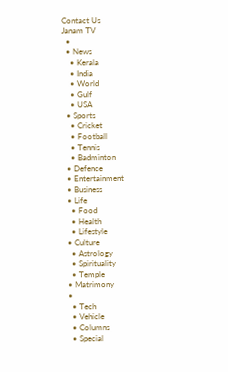Contact Us
Janam TV
  •
  • News
    • Kerala
    • India
    • World
    • Gulf
    • USA
  • Sports
    • Cricket
    • Football
    • Tennis
    • Badminton
  • Defence
  • Entertainment
  • Business
  • Life
    • Food
    • Health
    • Lifestyle
  • Culture
    • Astrology
    • Spirituality
    • Temple
  • Matrimony
  •
    • Tech
    • Vehicle
    • Columns
    • Special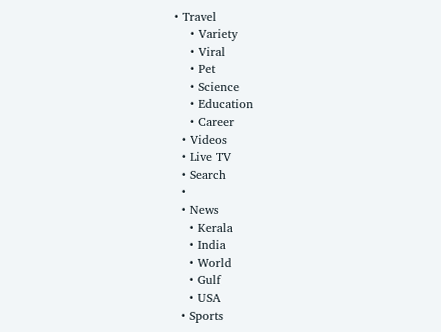• Travel
    • Variety
    • Viral
    • Pet
    • Science
    • Education
    • Career
  • Videos
  • Live TV
  • Search
  •
  • News
    • Kerala
    • India
    • World
    • Gulf
    • USA
  • Sports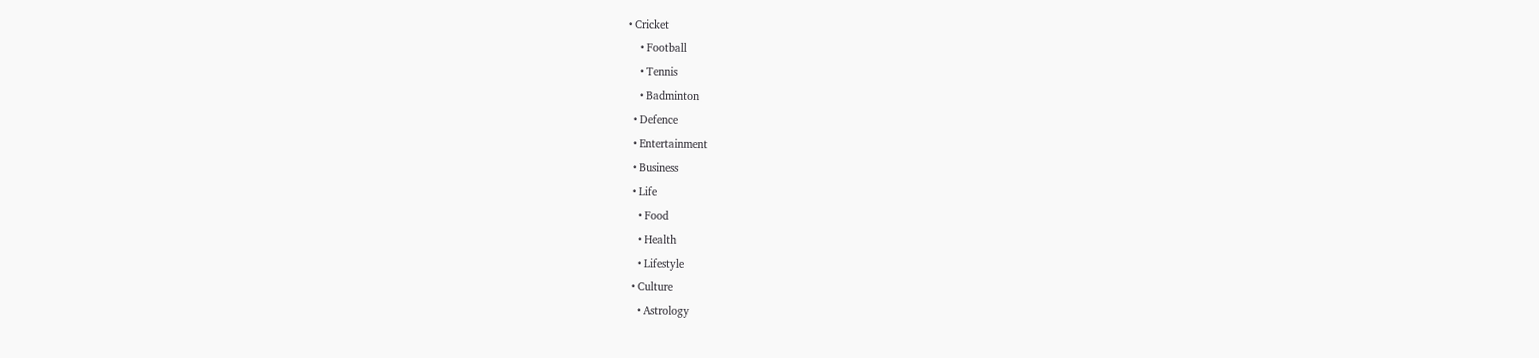• Cricket
    • Football
    • Tennis
    • Badminton
  • Defence
  • Entertainment
  • Business
  • Life
    • Food
    • Health
    • Lifestyle
  • Culture
    • Astrology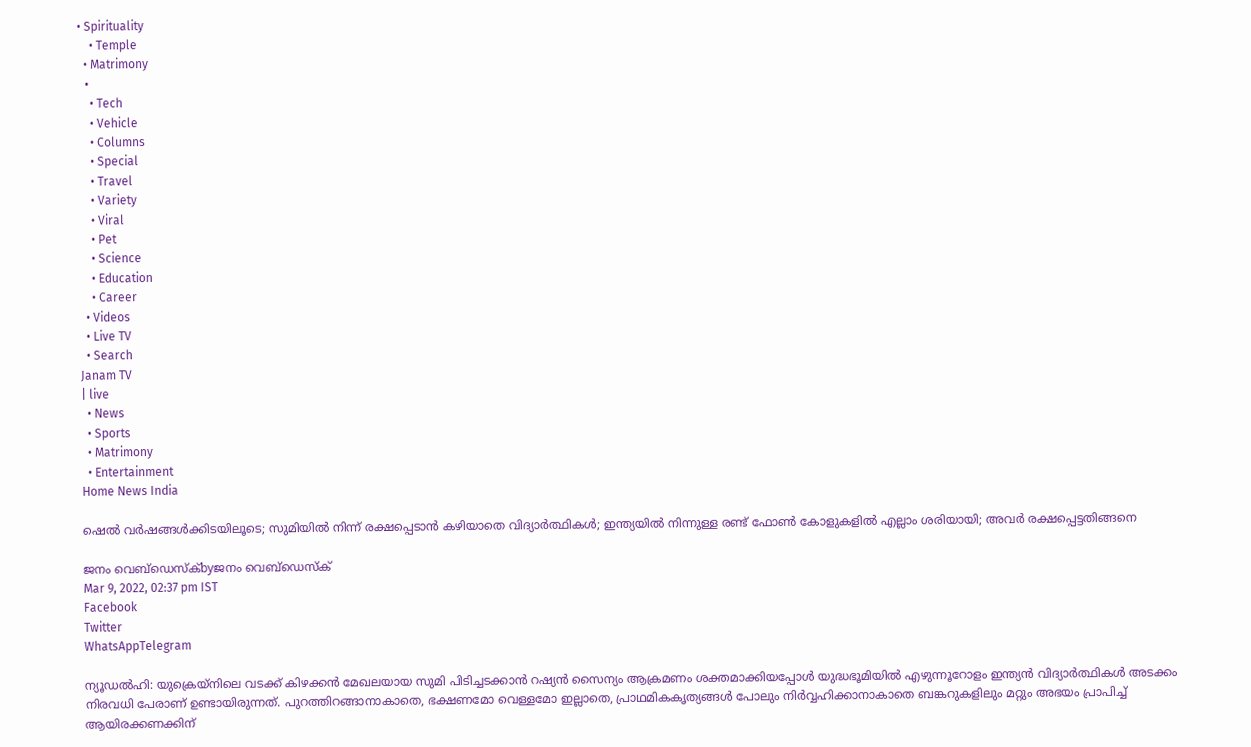• Spirituality
    • Temple
  • Matrimony
  •
    • Tech
    • Vehicle
    • Columns
    • Special
    • Travel
    • Variety
    • Viral
    • Pet
    • Science
    • Education
    • Career
  • Videos
  • Live TV
  • Search
Janam TV
| live
  • News
  • Sports
  • Matrimony
  • Entertainment
Home News India

ഷെൽ വർഷങ്ങൾക്കിടയിലൂടെ; സുമിയിൽ നിന്ന് രക്ഷപ്പെടാൻ കഴിയാതെ വിദ്യാർത്ഥികൾ; ഇന്ത്യയിൽ നിന്നുള്ള രണ്ട് ഫോൺ കോളുകളിൽ എല്ലാം ശരിയായി; അവർ രക്ഷപ്പെട്ടതിങ്ങനെ

ജനം വെബ്‌ഡെസ്ക്byജനം വെബ്‌ഡെസ്ക്
Mar 9, 2022, 02:37 pm IST
Facebook
Twitter
WhatsAppTelegram

ന്യൂഡൽഹി: യുക്രെയ്‌നിലെ വടക്ക് കിഴക്കൻ മേഖലയായ സുമി പിടിച്ചടക്കാൻ റഷ്യൻ സൈന്യം ആക്രമണം ശക്തമാക്കിയപ്പോൾ യുദ്ധഭൂമിയിൽ എഴുന്നൂറോളം ഇന്ത്യൻ വിദ്യാർത്ഥികൾ അടക്കം നിരവധി പേരാണ് ഉണ്ടായിരുന്നത്. പുറത്തിറങ്ങാനാകാതെ, ഭക്ഷണമോ വെള്ളമോ ഇല്ലാതെ, പ്രാഥമികകൃത്യങ്ങൾ പോലും നിർവ്വഹിക്കാനാകാതെ ബങ്കറുകളിലും മറ്റും അഭയം പ്രാപിച്ച് ആയിരക്കണക്കിന്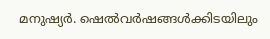മനുഷ്യർ. ഷെൽവർഷങ്ങൾക്കിടയിലും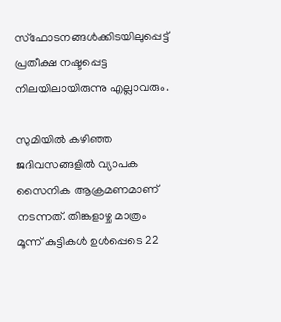സ്‌ഫോടനങ്ങൾക്കിടയിലുപ്പെട്ട് പ്രതീക്ഷ നഷ്ടപ്പെട്ട നിലയിലായിരുന്നു എല്ലാവരും.

സുമിയിൽ കഴിഞ്ഞ ജദിവസങ്ങളിൽ വ്യാപക സൈനിക ആക്രമണമാണ് നടന്നത്. തിങ്കളാഴ്ച മാത്രം മൂന്ന് കുട്ടികൾ ഉൾപ്പെടെ 22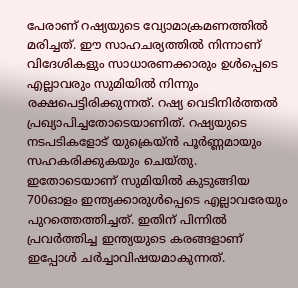പേരാണ് റഷ്യയുടെ വ്യോമാക്രമണത്തിൽ മരിച്ചത്. ഈ സാഹചര്യത്തിൽ നിന്നാണ് വിദേശികളും സാധാരണക്കാരും ഉൾപ്പെടെ എല്ലാവരും സുമിയിൽ നിന്നും രക്ഷപെട്ടിരിക്കുന്നത്. റഷ്യ വെടിനിർത്തൽ പ്രഖ്യാപിച്ചതോടെയാണിത്. റഷ്യയുടെ നടപടികളോട് യുക്രെയ്ൻ പൂർണ്ണമായും സഹകരിക്കുകയും ചെയ്തു. ഇതോടെയാണ് സുമിയിൽ കുടുങ്ങിയ 700ഓളം ഇന്ത്യക്കാരുൾപ്പെടെ എല്ലാവരേയും പുറത്തെത്തിച്ചത്. ഇതിന് പിന്നിൽ പ്രവർത്തിച്ച ഇന്ത്യയുടെ കരങ്ങളാണ് ഇപ്പോൾ ചർച്ചാവിഷയമാകുന്നത്.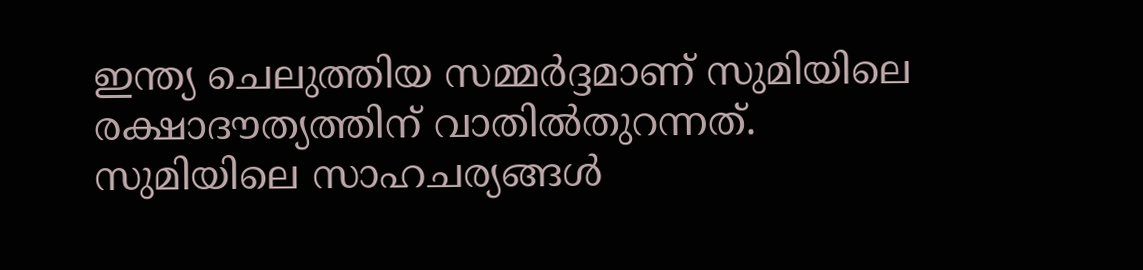ഇന്ത്യ ചെലുത്തിയ സമ്മർദ്ദമാണ് സുമിയിലെ രക്ഷാദൗത്യത്തിന് വാതിൽതുറന്നത്. സുമിയിലെ സാഹചര്യങ്ങൾ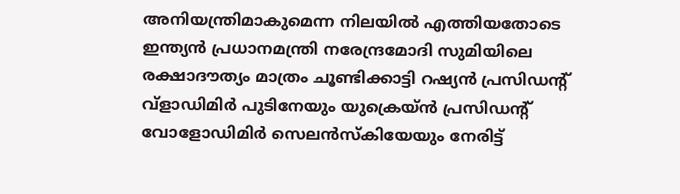അനിയന്ത്രിമാകുമെന്ന നിലയിൽ എത്തിയതോടെ ഇന്ത്യൻ പ്രധാനമന്ത്രി നരേന്ദ്രമോദി സുമിയിലെ രക്ഷാദൗത്യം മാത്രം ചൂണ്ടിക്കാട്ടി റഷ്യൻ പ്രസിഡന്റ് വ്‌ളാഡിമിർ പുടിനേയും യുക്രെയ്ൻ പ്രസിഡന്റ് വോളോഡിമിർ സെലൻസ്‌കിയേയും നേരിട്ട്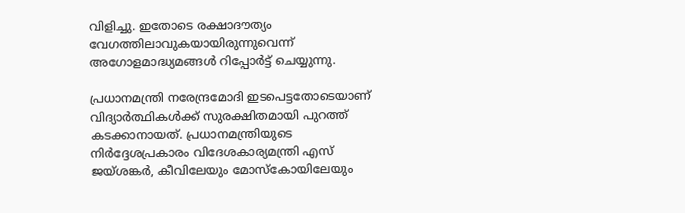വിളിച്ചു. ഇതോടെ രക്ഷാദൗത്യം വേഗത്തിലാവുകയായിരുന്നുവെന്ന് അഗോളമാദ്ധ്യമങ്ങൾ റിപ്പോർട്ട് ചെയ്യുന്നു.

പ്രധാനമന്ത്രി നരേന്ദ്രമോദി ഇടപെട്ടതോടെയാണ് വിദ്യാർത്ഥികൾക്ക് സുരക്ഷിതമായി പുറത്ത് കടക്കാനായത്. പ്രധാനമന്ത്രിയുടെ നിർദ്ദേശപ്രകാരം വിദേശകാര്യമന്ത്രി എസ് ജയ്ശങ്കർ, കീവിലേയും മോസ്‌കോയിലേയും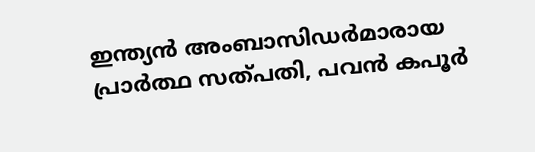ഇന്ത്യൻ അംബാസിഡർമാരായ പ്രാർത്ഥ സത്പതി, പവൻ കപൂർ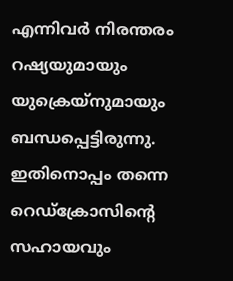എന്നിവർ നിരന്തരം റഷ്യയുമായും യുക്രെയ്‌നുമായും ബന്ധപ്പെട്ടിരുന്നു. ഇതിനൊപ്പം തന്നെ റെഡ്‌ക്രോസിന്റെ സഹായവും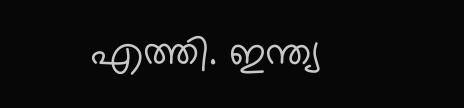എത്തി. ഇന്ത്യ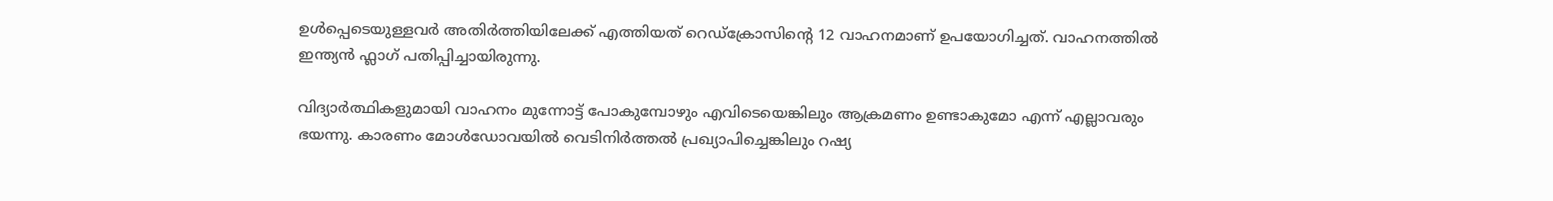ഉൾപ്പെടെയുള്ളവർ അതിർത്തിയിലേക്ക് എത്തിയത് റെഡ്‌ക്രോസിന്റെ 12 വാഹനമാണ് ഉപയോഗിച്ചത്. വാഹനത്തിൽ ഇന്ത്യൻ ഫ്ലാഗ് പതിപ്പിച്ചായിരുന്നു.

വിദ്യാർത്ഥികളുമായി വാഹനം മുന്നോട്ട് പോകുമ്പോഴും എവിടെയെങ്കിലും ആക്രമണം ഉണ്ടാകുമോ എന്ന് എല്ലാവരും ഭയന്നു. കാരണം മോൾഡോവയിൽ വെടിനിർത്തൽ പ്രഖ്യാപിച്ചെങ്കിലും റഷ്യ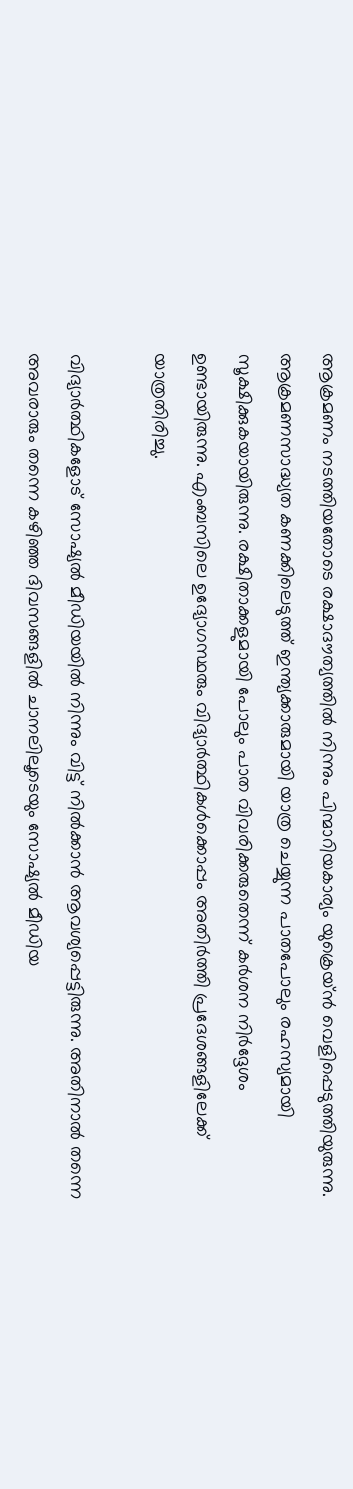ആക്രമണം നടത്തിയതോടെ രക്ഷാദൗത്യത്തിൽ നിന്നും പിന്മാറിയകാര്യം യുക്രെയ്ൻ വെളിപ്പെടുത്തിയുരുന്നു. ആക്രമണസാദ്ധ്യത കണക്കിലെടുത്ത് ഇന്ത്യക്കാരുമായി യാത്ര ചെയ്യുന്ന പാതപോലും രഹസ്യമായി സൂക്ഷിക്കുകയായിരുന്നു. രക്ഷിതാക്കളുമായി പോലും പാത വിവരിക്കരുതെന്ന് കർശന നിർദ്ദേശം ഉണ്ടായിരുന്നു. എംബസിലെ ഉദ്യോഗസ്ഥരും വിദ്യാർത്ഥികൾക്കൊപ്പം അതിർത്തി പ്രദേശങ്ങളിലേക്ക് യാത്രതിരിച്ചു.

വിദ്യാർത്ഥികളോട് സോഷ്യൽ മീഡിയയിൽ നിന്നും വിട്ട് നിൽക്കാൻ ആവശ്യപ്പെട്ടിരുന്നു. അതിനാൽ തന്നെ അവരാരും തന്നെ കഴിഞ്ഞ ദിവസങ്ങളിൽ ചാനലിലൂടെയും സോഷ്യൽ മീഡിയ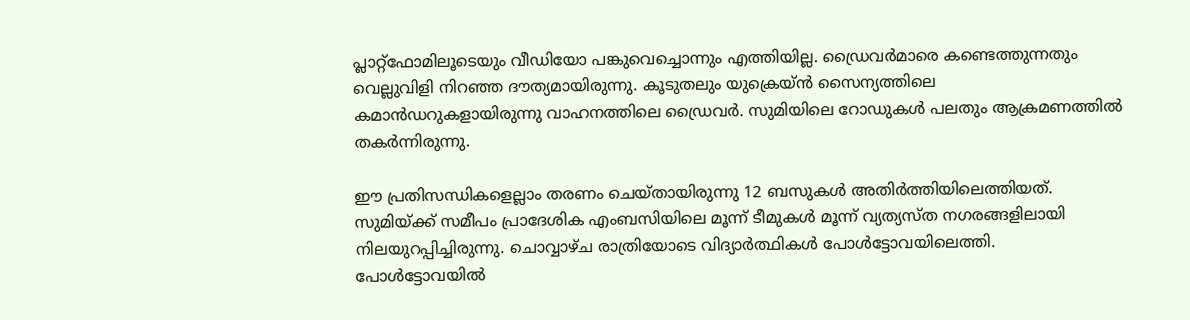പ്ലാറ്റ്‌ഫോമിലൂടെയും വീഡിയോ പങ്കുവെച്ചൊന്നും എത്തിയില്ല. ഡ്രൈവർമാരെ കണ്ടെത്തുന്നതും വെല്ലുവിളി നിറഞ്ഞ ദൗത്യമായിരുന്നു. കൂടുതലും യുക്രെയ്ൻ സൈന്യത്തിലെ കമാൻഡറുകളായിരുന്നു വാഹനത്തിലെ ഡ്രൈവർ. സുമിയിലെ റോഡുകൾ പലതും ആക്രമണത്തിൽ തകർന്നിരുന്നു.

ഈ പ്രതിസന്ധികളെല്ലാം തരണം ചെയ്തായിരുന്നു 12 ബസുകൾ അതിർത്തിയിലെത്തിയത്. സുമിയ്‌ക്ക് സമീപം പ്രാദേശിക എംബസിയിലെ മൂന്ന് ടീമുകൾ മൂന്ന് വ്യത്യസ്ത നഗരങ്ങളിലായി നിലയുറപ്പിച്ചിരുന്നു. ചൊവ്വാഴ്ച രാത്രിയോടെ വിദ്യാർത്ഥികൾ പോൾട്ടോവയിലെത്തി. പോൾട്ടോവയിൽ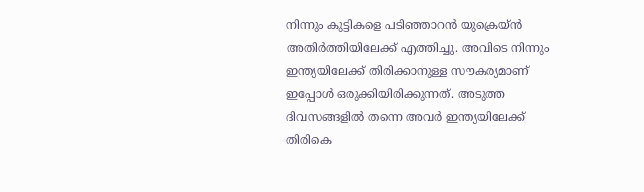നിന്നും കുട്ടികളെ പടിഞ്ഞാറൻ യുക്രെയ്ൻ അതിർത്തിയിലേക്ക് എത്തിച്ചു. അവിടെ നിന്നും ഇന്ത്യയിലേക്ക് തിരിക്കാനുള്ള സൗകര്യമാണ് ഇപ്പോൾ ഒരുക്കിയിരിക്കുന്നത്. അടുത്ത ദിവസങ്ങളിൽ തന്നെ അവർ ഇന്ത്യയിലേക്ക് തിരികെ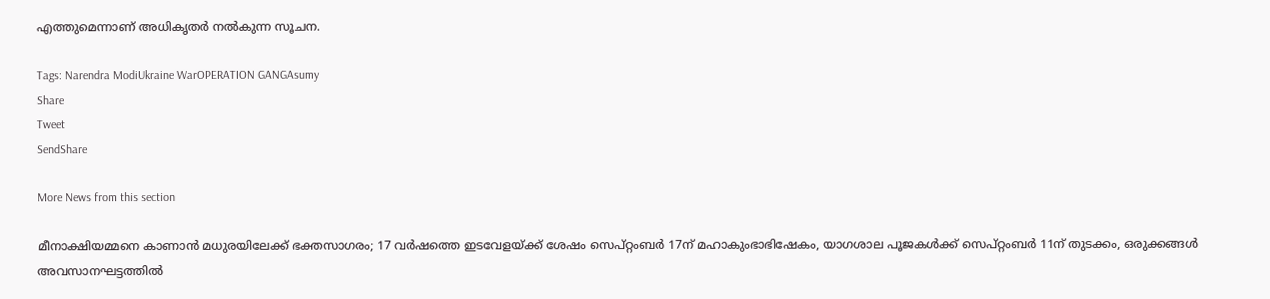എത്തുമെന്നാണ് അധികൃതർ നൽകുന്ന സൂചന.

Tags: Narendra ModiUkraine WarOPERATION GANGAsumy
Share
Tweet
SendShare

More News from this section

മീനാക്ഷിയമ്മനെ കാണാൻ മധുരയിലേക്ക് ഭക്തസാഗരം; 17 വർഷത്തെ ഇടവേളയ്‌ക്ക് ശേഷം സെപ്റ്റംബർ 17ന് മഹാകുംഭാഭിഷേകം, യാഗശാല പൂജകൾക്ക് സെപ്റ്റംബർ 11ന് തുടക്കം, ഒരുക്കങ്ങൾ അവസാനഘട്ടത്തിൽ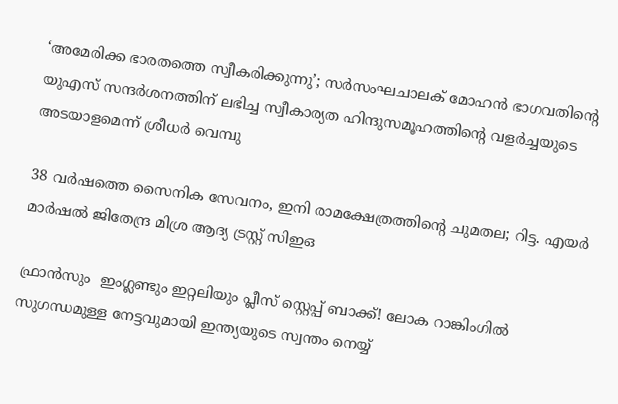‘അമേരിക്ക ഭാരതത്തെ സ്വീകരിക്കുന്നു’; സർസംഘചാലക് മോഹൻ ഭാഗവതിന്റെ യുഎസ് സന്ദർശനത്തിന് ലഭിച്ച സ്വീകാര്യത ഹിന്ദുസമൂഹത്തിന്റെ വളർച്ചയുടെ അടയാളമെന്ന് ശ്രീധർ വെമ്പു

38 വർഷത്തെ സൈനിക സേവനം, ഇനി രാമക്ഷേത്രത്തിന്റെ ചുമതല; റിട്ട. എയർ മാർഷൽ ജിതേന്ദ്ര മിശ്ര ആദ്യ ട്രസ്റ്റ് സിഇഒ

ഫ്രാൻസും  ഇംഗ്ലണ്ടും ഇറ്റലിയും പ്ലീസ് സ്റ്റെപ്പ് ബാക്ക്! ലോക റാങ്കിംഗിൽ സുഗന്ധമുള്ള നേട്ടവുമായി ഇന്ത്യയുടെ സ്വന്തം നെയ്യ്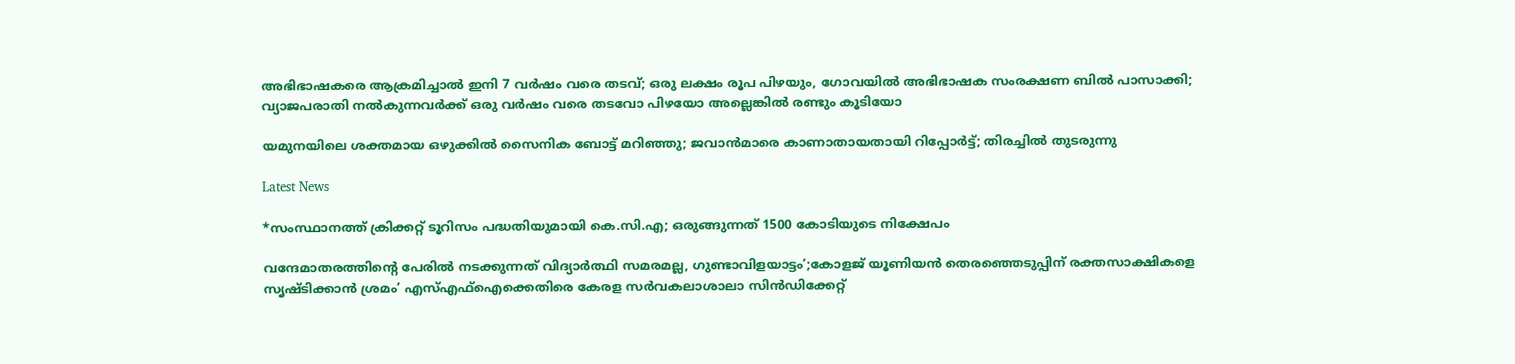അഭിഭാഷകരെ ആക്രമിച്ചാൽ ഇനി 7 വർഷം വരെ തടവ്; ഒരു ലക്ഷം രൂപ പിഴയും, ഗോവയിൽ അഭിഭാഷക സംരക്ഷണ ബിൽ പാസാക്കി; വ്യാജപരാതി നൽകുന്നവർക്ക് ഒരു വർഷം വരെ തടവോ പിഴയോ അല്ലെങ്കിൽ രണ്ടും കൂടിയോ

യമുനയിലെ ശക്തമായ ഒഴുക്കില്‍ സൈനിക ബോട്ട് മറിഞ്ഞു; ജവാന്‍മാരെ കാണാതായതായി റിപ്പോര്‍ട്ട്; തിരച്ചില്‍ തുടരുന്നു

Latest News

*സംസ്ഥാനത്ത് ക്രിക്കറ്റ് ടൂറിസം പദ്ധതിയുമായി കെ.സി.എ; ഒരുങ്ങുന്നത് 1500 കോടിയുടെ നിക്ഷേപം

വന്ദേമാതരത്തിന്റെ പേരിൽ നടക്കുന്നത് വിദ്യാർത്ഥി സമരമല്ല, ഗുണ്ടാവിളയാട്ടം’;കോളജ് യൂണിയൻ തെരഞ്ഞെടുപ്പിന് രക്തസാക്ഷികളെ സൃഷ്ടിക്കാൻ ശ്രമം’ എസ്‌എഫ്‌ഐക്കെതിരെ കേരള സർവകലാശാലാ സിൻഡിക്കേറ്റ്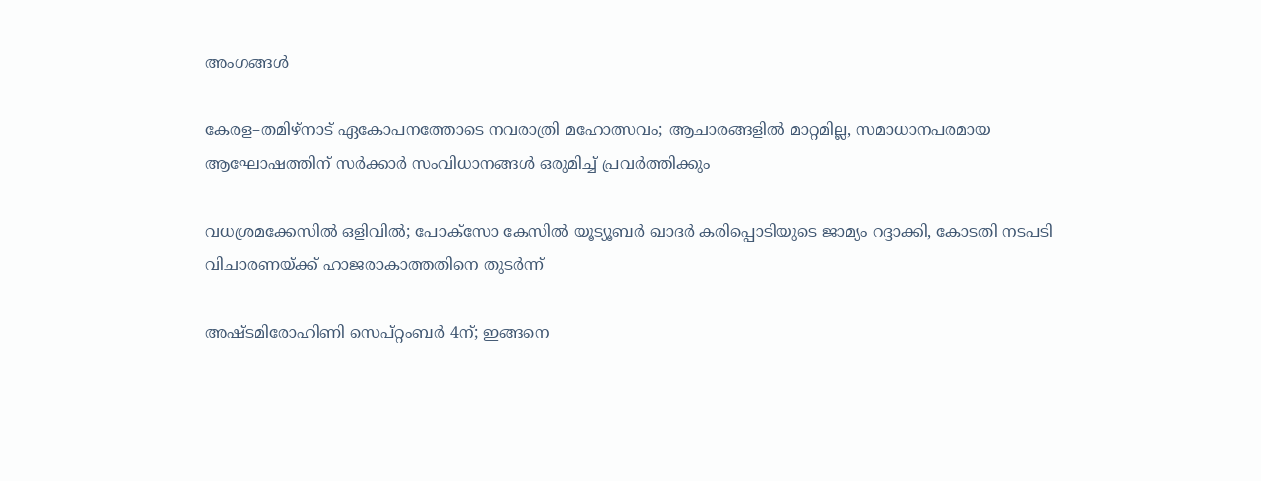അംഗങ്ങൾ

കേരള–തമിഴ്നാട് ഏകോപനത്തോടെ നവരാത്രി മഹോത്സവം; ആചാരങ്ങളിൽ മാറ്റമില്ല, സമാധാനപരമായ ആഘോഷത്തിന് സർക്കാർ സംവിധാനങ്ങൾ ഒരുമിച്ച് പ്രവർത്തിക്കും

വധശ്രമക്കേസിൽ ഒളിവിൽ; പോക്‌സോ കേസിൽ യൂട്യൂബർ ഖാദർ കരിപ്പൊടിയുടെ ജാമ്യം റദ്ദാക്കി, കോടതി നടപടി വിചാരണയ്‌ക്ക് ഹാജരാകാത്തതിനെ തുടർന്ന്

അഷ്ടമിരോഹിണി സെപ്റ്റംബർ 4ന്; ഇങ്ങനെ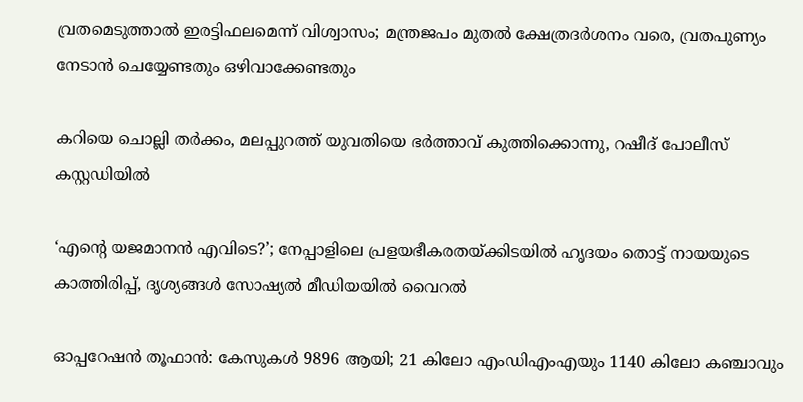വ്രതമെടുത്താൽ ഇരട്ടിഫലമെന്ന് വിശ്വാസം; മന്ത്രജപം മുതൽ ക്ഷേത്രദർശനം വരെ, വ്രതപുണ്യം നേടാൻ ചെയ്യേണ്ടതും ഒഴിവാക്കേണ്ടതും

കറിയെ ചൊല്ലി തർക്കം, മലപ്പുറത്ത് യുവതിയെ ഭർത്താവ് കുത്തിക്കൊന്നു, റഷീദ് പോലീസ് കസ്റ്റഡിയിൽ

‘എന്റെ യജമാനൻ എവിടെ?’; നേപ്പാളിലെ പ്രളയഭീകരതയ്‌ക്കിടയിൽ ഹൃദയം തൊട്ട് നായയുടെ കാത്തിരിപ്പ്, ദൃശ്യങ്ങൾ സോഷ്യൽ മീഡിയയിൽ വൈറൽ

ഓപ്പറേഷൻ തൂഫാൻ: കേസുകൾ 9896 ആയി; 21 കിലോ എംഡിഎംഎയും 1140 കിലോ കഞ്ചാവും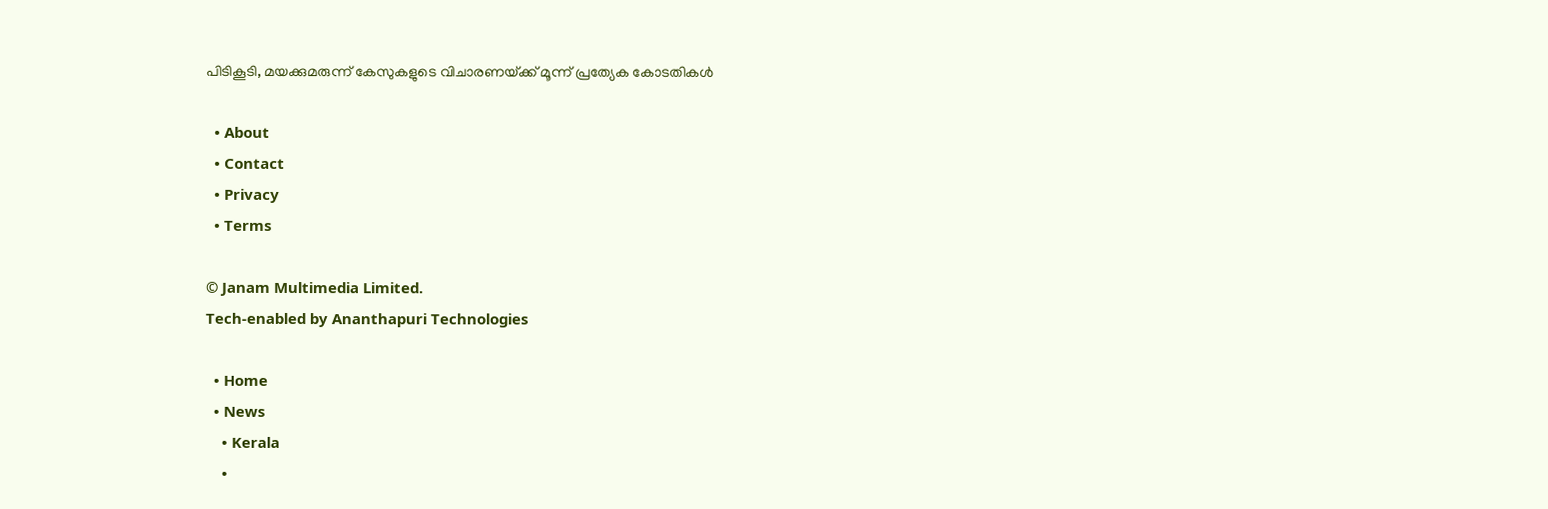പിടികൂടി, മയക്കുമരുന്ന് കേസുകളുടെ വിചാരണയ്‌ക്ക് മൂന്ന് പ്രത്യേക കോടതികൾ

  • About
  • Contact
  • Privacy
  • Terms

© Janam Multimedia Limited.
Tech-enabled by Ananthapuri Technologies

  • Home
  • News
    • Kerala
    •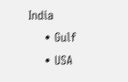India
    • Gulf
    • USA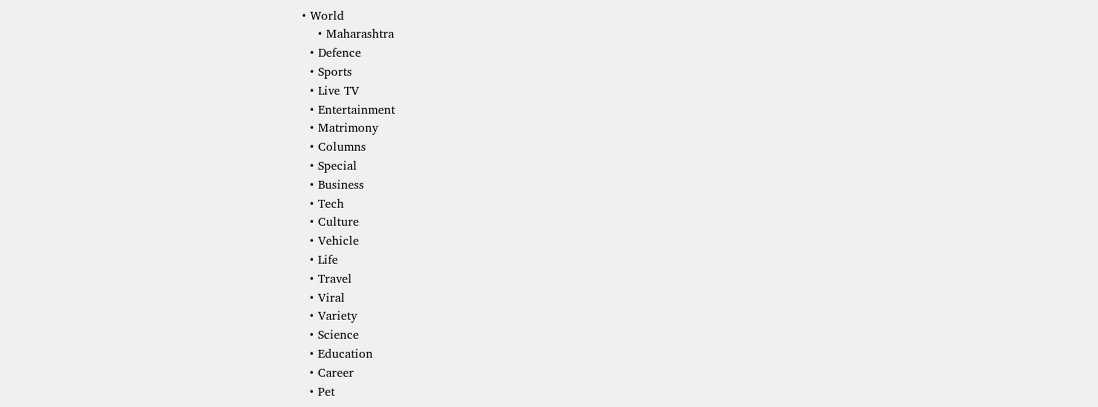• World
    • Maharashtra
  • Defence
  • Sports
  • Live TV
  • Entertainment
  • Matrimony
  • Columns
  • Special
  • Business
  • Tech
  • Culture
  • Vehicle
  • Life
  • Travel
  • Viral
  • Variety
  • Science
  • Education
  • Career
  • Pet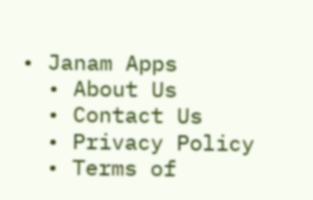• Janam Apps
  • About Us
  • Contact Us
  • Privacy Policy
  • Terms of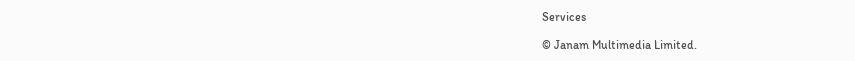Services

© Janam Multimedia Limited.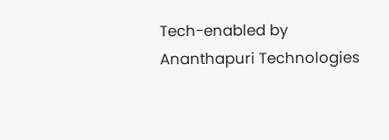Tech-enabled by Ananthapuri Technologies